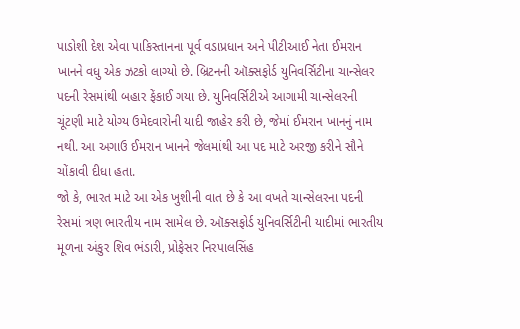પાડોશી દેશ એવા પાકિસ્તાનના પૂર્વ વડાપ્રધાન અને પીટીઆઈ નેતા ઈમરાન ખાનને વધુ એક ઝટકો લાગ્યો છે. બ્રિટનની ઑક્સફોર્ડ યુનિવર્સિટીના ચાન્સેલર પદની રેસમાંથી બહાર ફેંકાઈ ગયા છે. યુનિવર્સિટીએ આગામી ચાન્સેલરની ચૂંટણી માટે યોગ્ય ઉમેદવારોની યાદી જાહેર કરી છે, જેમાં ઈમરાન ખાનનું નામ નથી. આ અગાઉ ઈમરાન ખાનને જેલમાંથી આ પદ માટે અરજી કરીને સૌને ચોંકાવી દીધા હતા.
જો કે, ભારત માટે આ એક ખુશીની વાત છે કે આ વખતે ચાન્સેલરના પદની રેસમાં ત્રણ ભારતીય નામ સામેલ છે. ઑક્સફોર્ડ યુનિવર્સિટીની યાદીમાં ભારતીય મૂળના અંકુર શિવ ભંડારી, પ્રોફેસર નિરપાલસિંહ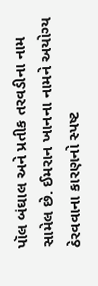પૉલ બંઘાલ અને પ્રતીક તરવડીના નામ સામેલ છે. ઈમરાન ખાનના નામને અયોગ્ય ઠેરવવાના કારણનો સ્પષ્ટ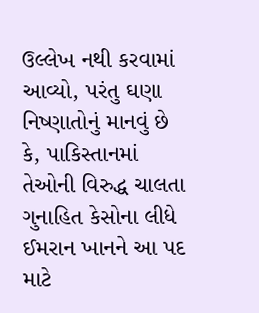ઉલ્લેખ નથી કરવામાં આવ્યો, પરંતુ ઘણા નિષ્ણાતોનું માનવું છે કે, પાકિસ્તાનમાં તેઓની વિરુદ્ધ ચાલતા ગુનાહિત કેસોના લીધે ઈમરાન ખાનને આ પદ માટે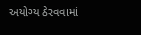અયોગ્ય ઠેરવવામાં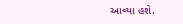આવ્યા હશે.